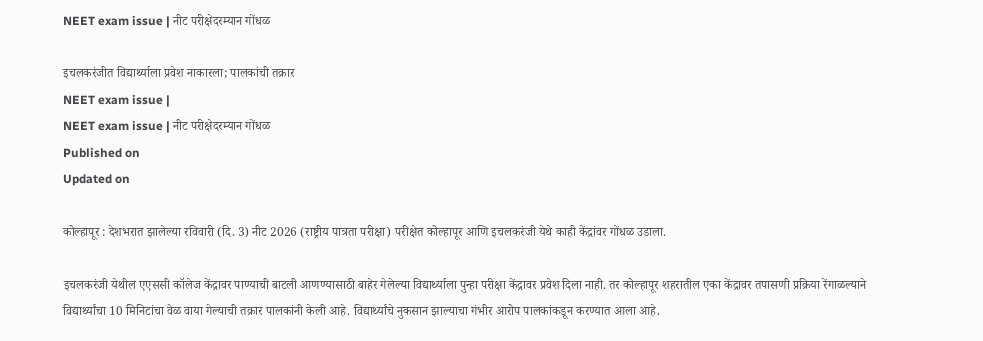NEET exam issue | नीट परीक्षेदरम्यान गोंधळ

इचलकरंजीत विद्यार्थ्याला प्रवेश नाकारला; पालकांची तक्रार
NEET exam issue |
NEET exam issue | नीट परीक्षेदरम्यान गोंधळ
Published on
Updated on

कोल्हापूर : देशभरात झालेल्या रविवारी (दि. 3) नीट 2026 (राष्ट्रीय पात्रता परीक्षा) परीक्षेत कोल्हापूर आणि इचलकरंजी येथे काही केंद्रांवर गोंधळ उडाला.

इचलकरंजी येथील एएससी कॉलेज केंद्रावर पाण्याची बाटली आणण्यासाठी बाहेर गेलेल्या विद्यार्थ्याला पुन्हा परीक्षा केंद्रावर प्रवेश दिला नाही. तर कोल्हापूर शहरातील एका केंद्रावर तपासणी प्रक्रिया रेंगाळल्याने विद्यार्थ्यांचा 10 मिनिटांचा वेळ वाया गेल्याची तक्रार पालकांनी केली आहे. विद्यार्थ्यांचे नुकसान झाल्याचा गंभीर आरोप पालकांकडून करण्यात आला आहे.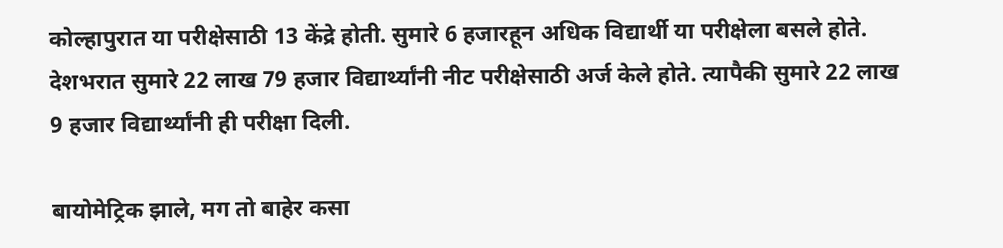कोल्हापुरात या परीक्षेसाठी 13 केंद्रे होती. सुमारे 6 हजारहून अधिक विद्यार्थी या परीक्षेला बसले होते. देशभरात सुमारे 22 लाख 79 हजार विद्यार्थ्यांनी नीट परीक्षेसाठी अर्ज केले होते. त्यापैकी सुमारे 22 लाख 9 हजार विद्यार्थ्यांनी ही परीक्षा दिली.

बायोमेट्रिक झाले, मग तो बाहेर कसा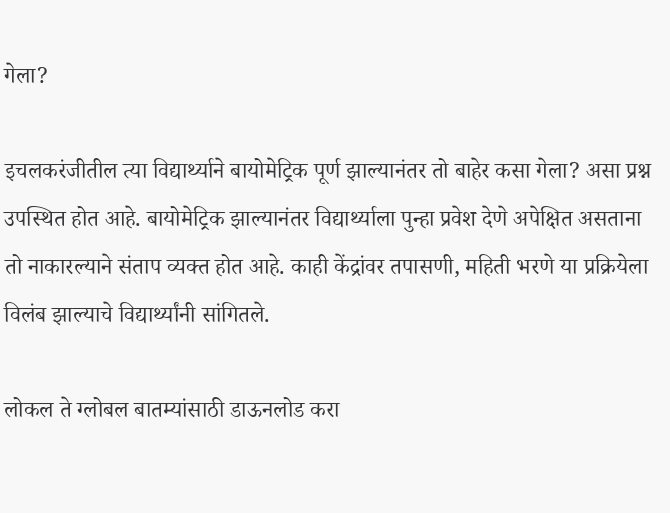गेला?

इचलकरंजीतील त्या विद्यार्थ्याने बायोमेट्रिक पूर्ण झाल्यानंतर तो बाहेर कसा गेला? असा प्रश्न उपस्थित होत आहे. बायोमेट्रिक झाल्यानंतर विद्यार्थ्याला पुन्हा प्रवेश देणे अपेक्षित असताना तो नाकारल्याने संताप व्यक्त होत आहे. काही केंद्रांवर तपासणी, महिती भरणे या प्रक्रियेला विलंब झाल्याचे विद्यार्थ्यांनी सांगितले.

लोकल ते ग्लोबल बातम्यांसाठी डाऊनलोड करा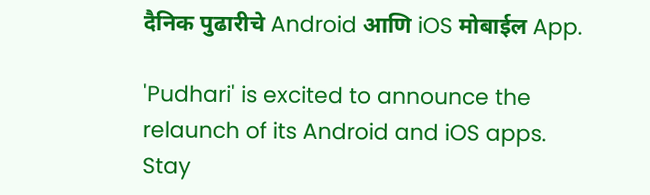दैनिक पुढारीचे Android आणि iOS मोबाईल App.

'Pudhari' is excited to announce the relaunch of its Android and iOS apps. Stay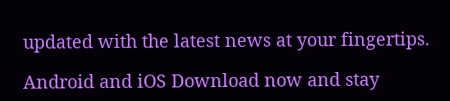updated with the latest news at your fingertips.

Android and iOS Download now and stay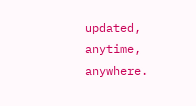updated, anytime, anywhere.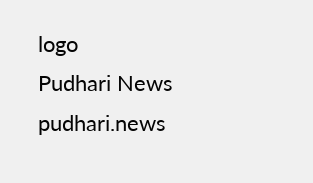logo
Pudhari News
pudhari.news